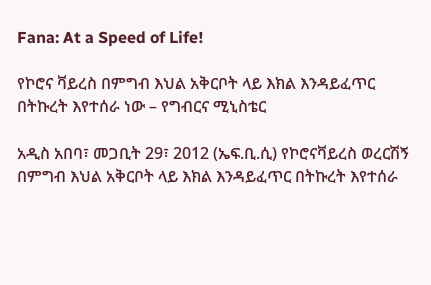Fana: At a Speed of Life!

የኮሮና ቫይረስ በምግብ እህል አቅርቦት ላይ እክል እንዳይፈጥር በትኩረት እየተሰራ ነው – የግብርና ሚኒስቴር

አዲስ አበባ፣ መጋቢት 29፣ 2012 (ኤፍ.ቢ.ሲ) የኮሮናቫይረስ ወረርሽኝ በምግብ እህል አቅርቦት ላይ እክል እንዳይፈጥር በትኩረት እየተሰራ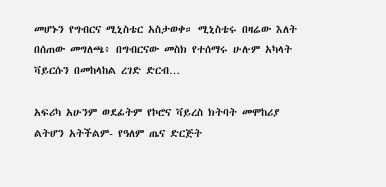መሆኑን የግብርና ሚኒስቴር አስታወቀ። ሚኒስቴሩ በዛሬው እለት በሰጠው መግለጫ፥ በግብርናው መስክ የተሰማሩ ሁሉም አካላት ቫይርሱን በመከላከል ረገድ ድርብ…

አፍሪካ አሁንም ወደፊትም የኮሮና ቫይረስ ክትባት መሞከሪያ ልትሆን አትችልም- የዓለም ጤና ድርጅት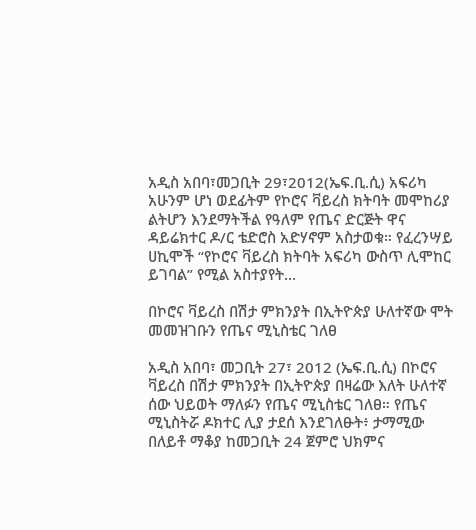አዲስ አበባ፣መጋቢት 29፣2012(ኤፍ.ቢ.ሲ) አፍሪካ አሁንም ሆነ ወደፊትም የኮሮና ቫይረስ ክትባት መሞከሪያ ልትሆን እንደማትችል የዓለም የጤና ድርጅት ዋና ዳይሬክተር ዶ/ር ቴድሮስ አድሃኖም አስታወቁ። የፈረንሣይ ሀኪሞች “የኮሮና ቫይረስ ክትባት አፍሪካ ውስጥ ሊሞከር ይገባል” የሚል አስተያየት…

በኮሮና ቫይረስ በሽታ ምክንያት በኢትዮጵያ ሁለተኛው ሞት መመዝገቡን የጤና ሚኒስቴር ገለፀ

አዲስ አበባ፣ መጋቢት 27፣ 2012 (ኤፍ.ቢ.ሲ) በኮሮና ቫይረስ በሽታ ምክንያት በኢትዮጵያ በዛሬው እለት ሁለተኛ ሰው ህይወት ማለፉን የጤና ሚኒስቴር ገለፀ። የጤና ሚኒስትሯ ዶክተር ሊያ ታደሰ እንደገለፁት፥ ታማሚው በለይቶ ማቆያ ከመጋቢት 24 ጀምሮ ህክምና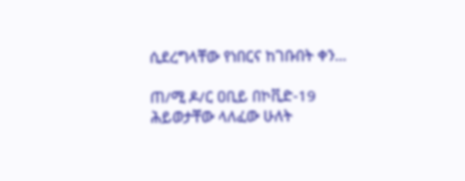ሲደረግላቸው የነበርና ከገቡበት ቀን…

ጠ/ሚ ዶ/ር ዐቢይ በኮቪድ-19 ሕይወታቸው ላለፈው ሁለት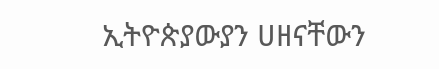ኢትዮጵያውያን ሀዘናቸውን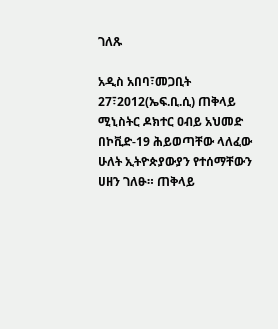ገለጹ

አዲስ አበባ፣መጋቢት 27፣2012(ኤፍ.ቢ.ሲ) ጠቅላይ ሚኒስትር ዶክተር ዐብይ አህመድ በኮቪድ-19 ሕይወጣቸው ላለፈው ሁለት ኢትዮጵያውያን የተሰማቸውን ሀዘን ገለፁ። ጠቅላይ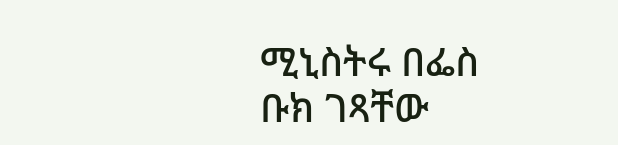ሚኒስትሩ በፌስ ቡክ ገጻቸው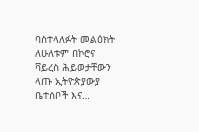ባስተላለፉት መልዕክት ለሁለቱም በኮሮና ቫይረስ ሕይወታቸውን ላጡ ኢትዮጵያውያ ቤተሰቦች እና…